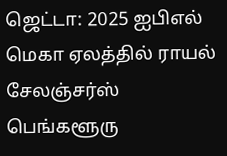ஜெட்டா: 2025 ஐபிஎல் மெகா ஏலத்தில் ராயல் சேலஞ்சர்ஸ் பெங்களூரு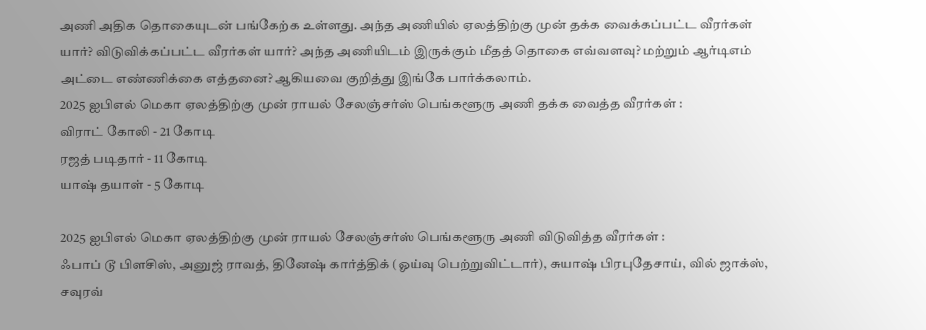அணி அதிக தொகையுடன் பங்கேற்க உள்ளது. அந்த அணியில் ஏலத்திற்கு முன் தக்க வைக்கப்பட்ட வீரர்கள் யார்? விடுவிக்கப்பட்ட வீரர்கள் யார்? அந்த அணியிடம் இருக்கும் மீதத் தொகை எவ்வளவு? மற்றும் ஆர்டிஎம் அட்டை எண்ணிக்கை எத்தனை? ஆகியவை குறித்து இங்கே பார்க்கலாம்.
2025 ஐபிஎல் மெகா ஏலத்திற்கு முன் ராயல் சேலஞ்சர்ஸ் பெங்களூரு அணி தக்க வைத்த வீரர்கள் :
விராட் கோலி - 21 கோடி
ரஜத் படிதார் - 11 கோடி
யாஷ் தயாள் - 5 கோடி

2025 ஐபிஎல் மெகா ஏலத்திற்கு முன் ராயல் சேலஞ்சர்ஸ் பெங்களூரு அணி விடுவித்த வீரர்கள் :
ஃபாப் டூ பிளசிஸ், அனுஜ் ராவத், தினேஷ் கார்த்திக் (ஓய்வு பெற்றுவிட்டார்), சுயாஷ் பிரபுதேசாய், வில் ஜாக்ஸ், சவுரவ்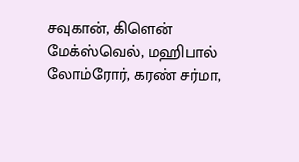சவுகான், கிளென் மேக்ஸ்வெல், மஹிபால் லோம்ரோர், கரண் சர்மா,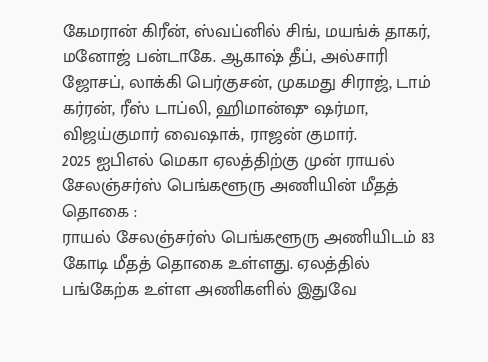கேமரான் கிரீன், ஸ்வப்னில் சிங், மயங்க் தாகர், மனோஜ் பன்டாகே. ஆகாஷ் தீப், அல்சாரி ஜோசப், லாக்கி பெர்குசன், முகமது சிராஜ், டாம் கர்ரன், ரீஸ் டாப்லி, ஹிமான்ஷு ஷர்மா, விஜய்குமார் வைஷாக், ராஜன் குமார்.
2025 ஐபிஎல் மெகா ஏலத்திற்கு முன் ராயல் சேலஞ்சர்ஸ் பெங்களூரு அணியின் மீதத் தொகை :
ராயல் சேலஞ்சர்ஸ் பெங்களூரு அணியிடம் 83 கோடி மீதத் தொகை உள்ளது. ஏலத்தில் பங்கேற்க உள்ள அணிகளில் இதுவே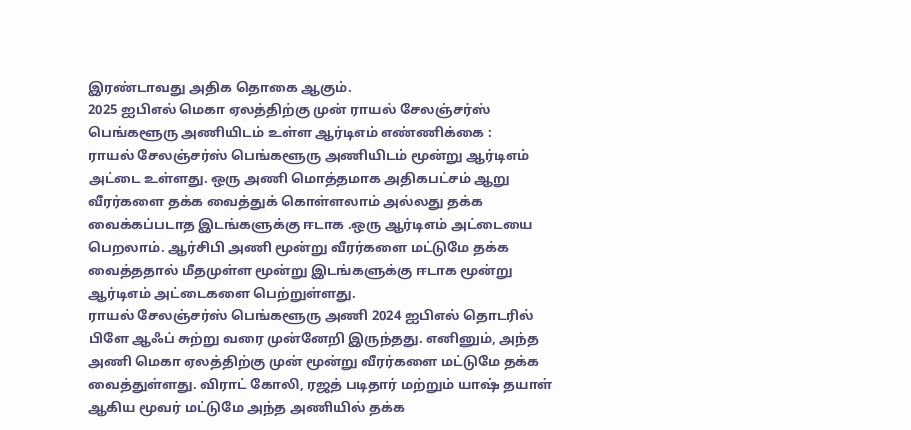இரண்டாவது அதிக தொகை ஆகும்.
2025 ஐபிஎல் மெகா ஏலத்திற்கு முன் ராயல் சேலஞ்சர்ஸ் பெங்களூரு அணியிடம் உள்ள ஆர்டிஎம் எண்ணிக்கை :
ராயல் சேலஞ்சர்ஸ் பெங்களூரு அணியிடம் மூன்று ஆர்டிஎம் அட்டை உள்ளது. ஒரு அணி மொத்தமாக அதிகபட்சம் ஆறு வீரர்களை தக்க வைத்துக் கொள்ளலாம் அல்லது தக்க வைக்கப்படாத இடங்களுக்கு ஈடாக .ஒரு ஆர்டிஎம் அட்டையை பெறலாம். ஆர்சிபி அணி மூன்று வீரர்களை மட்டுமே தக்க வைத்ததால் மீதமுள்ள மூன்று இடங்களுக்கு ஈடாக மூன்று ஆர்டிஎம் அட்டைகளை பெற்றுள்ளது.
ராயல் சேலஞ்சர்ஸ் பெங்களூரு அணி 2024 ஐபிஎல் தொடரில் பிளே ஆஃப் சுற்று வரை முன்னேறி இருந்தது. எனினும், அந்த அணி மெகா ஏலத்திற்கு முன் மூன்று வீரர்களை மட்டுமே தக்க வைத்துள்ளது. விராட் கோலி, ரஜத் படிதார் மற்றும் யாஷ் தயாள் ஆகிய மூவர் மட்டுமே அந்த அணியில் தக்க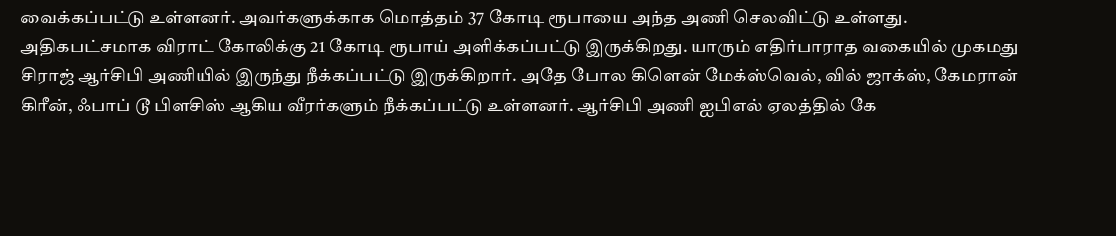வைக்கப்பட்டு உள்ளனர். அவர்களுக்காக மொத்தம் 37 கோடி ரூபாயை அந்த அணி செலவிட்டு உள்ளது.
அதிகபட்சமாக விராட் கோலிக்கு 21 கோடி ரூபாய் அளிக்கப்பட்டு இருக்கிறது. யாரும் எதிர்பாராத வகையில் முகமது சிராஜ் ஆர்சிபி அணியில் இருந்து நீக்கப்பட்டு இருக்கிறார். அதே போல கிளென் மேக்ஸ்வெல், வில் ஜாக்ஸ், கேமரான் கிரீன், ஃபாப் டூ பிளசிஸ் ஆகிய வீரர்களும் நீக்கப்பட்டு உள்ளனர். ஆர்சிபி அணி ஐபிஎல் ஏலத்தில் கே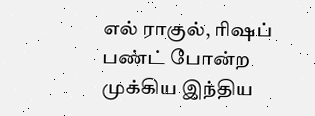எல் ராகுல், ரிஷப் பண்ட் போன்ற முக்கிய இந்திய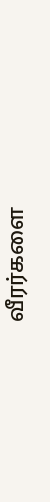வீரர்களை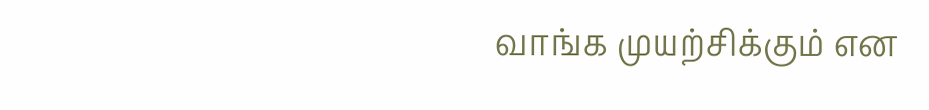வாங்க முயற்சிக்கும் என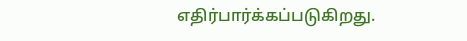எதிர்பார்க்கப்படுகிறது.